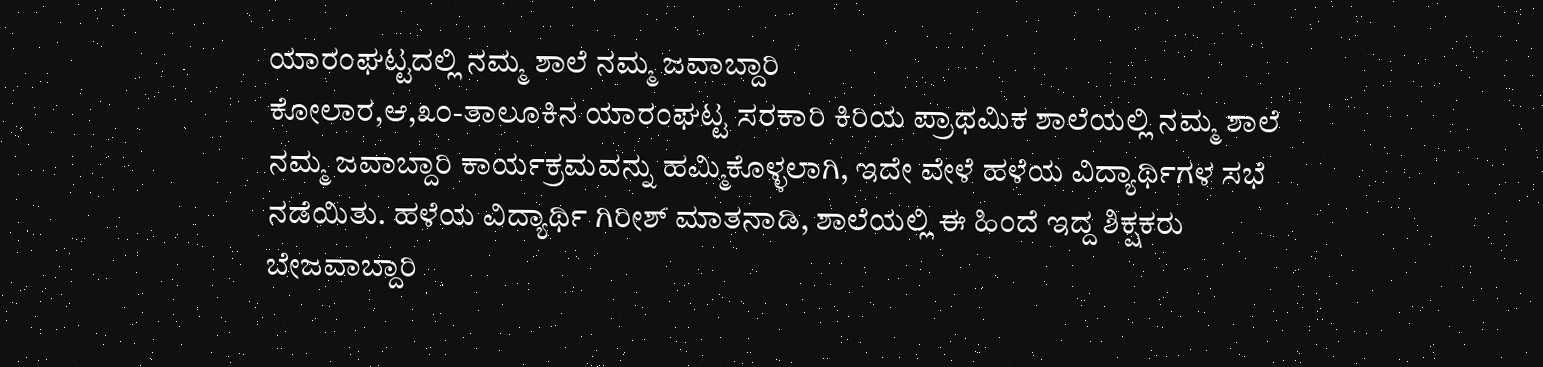ಯಾರಂಘಟ್ಟದಲ್ಲಿ ನಮ್ಮ ಶಾಲೆ ನಮ್ಮ ಜವಾಬ್ದಾರಿ
ಕೋಲಾರ,ಆ,೩೦-ತಾಲೂಕಿನ ಯಾರಂಘಟ್ಟ ಸರಕಾರಿ ಕಿರಿಯ ಪ್ರಾಥಮಿಕ ಶಾಲೆಯಲ್ಲಿ ನಮ್ಮ ಶಾಲೆ ನಮ್ಮ ಜವಾಬ್ದಾರಿ ಕಾರ್ಯಕ್ರಮವನ್ನು ಹಮ್ಮಿಕೊಳ್ಳಲಾಗಿ, ಇದೇ ವೇಳೆ ಹಳೆಯ ವಿದ್ಯಾರ್ಥಿಗಳ ಸಭೆ ನಡೆಯಿತು. ಹಳೆಯ ವಿದ್ಯಾರ್ಥಿ ಗಿರೀಶ್ ಮಾತನಾಡಿ, ಶಾಲೆಯಲ್ಲಿ ಈ ಹಿಂದೆ ಇದ್ದ ಶಿಕ್ಷಕರು ಬೇಜವಾಬ್ದಾರಿ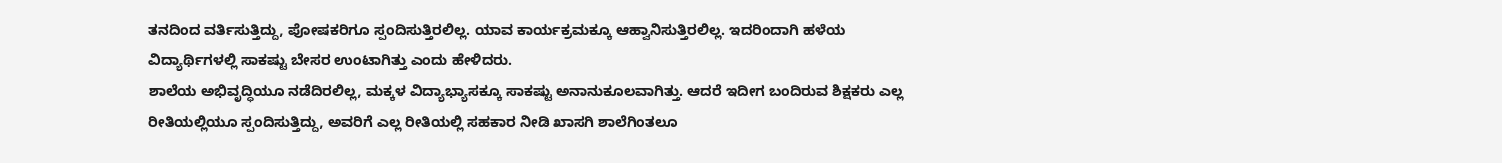ತನದಿಂದ ವರ್ತಿಸುತ್ತಿದ್ದು, ಪೋಷಕರಿಗೂ ಸ್ಪಂದಿಸುತ್ತಿರಲಿಲ್ಲ. ಯಾವ ಕಾರ್ಯಕ್ರಮಕ್ಕೂ ಆಹ್ವಾನಿಸುತ್ತಿರಲಿಲ್ಲ. ಇದರಿಂದಾಗಿ ಹಳೆಯ ವಿದ್ಯಾರ್ಥಿಗಳಲ್ಲಿ ಸಾಕಷ್ಟು ಬೇಸರ ಉಂಟಾಗಿತ್ತು ಎಂದು ಹೇಳಿದರು.
ಶಾಲೆಯ ಅಭಿವೃದ್ಧಿಯೂ ನಡೆದಿರಲಿಲ್ಲ, ಮಕ್ಕಳ ವಿದ್ಯಾಭ್ಯಾಸಕ್ಕೂ ಸಾಕಷ್ಟು ಅನಾನುಕೂಲವಾಗಿತ್ತು. ಆದರೆ ಇದೀಗ ಬಂದಿರುವ ಶಿಕ್ಷಕರು ಎಲ್ಲ ರೀತಿಯಲ್ಲಿಯೂ ಸ್ಪಂದಿಸುತ್ತಿದ್ದು, ಅವರಿಗೆ ಎಲ್ಲ ರೀತಿಯಲ್ಲಿ ಸಹಕಾರ ನೀಡಿ ಖಾಸಗಿ ಶಾಲೆಗಿಂತಲೂ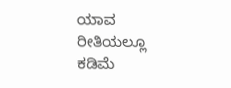ಯಾವ ರೀತಿಯಲ್ಲೂ ಕಡಿಮೆ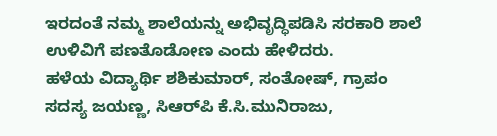ಇರದಂತೆ ನಮ್ಮ ಶಾಲೆಯನ್ನು ಅಭಿವೃದ್ಧಿಪಡಿಸಿ ಸರಕಾರಿ ಶಾಲೆ ಉಳಿವಿಗೆ ಪಣತೊಡೋಣ ಎಂದು ಹೇಳಿದರು.
ಹಳೆಯ ವಿದ್ಯಾರ್ಥಿ ಶಶಿಕುಮಾರ್, ಸಂತೋಷ್, ಗ್ರಾಪಂ ಸದಸ್ಯ ಜಯಣ್ಣ, ಸಿಆರ್‌ಪಿ ಕೆ.ಸಿ.ಮುನಿರಾಜು,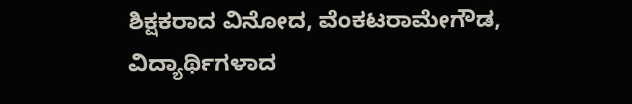ಶಿಕ್ಷಕರಾದ ವಿನೋದ, ವೆಂಕಟರಾಮೇಗೌಡ, ವಿದ್ಯಾರ್ಥಿಗಳಾದ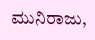ಮುನಿರಾಜು,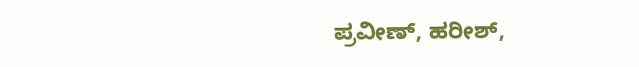ಪ್ರವೀಣ್, ಹರೀಶ್,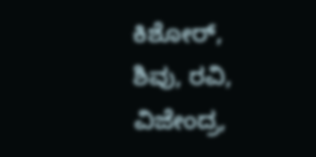ಕಿಶೋರ್, ಶಿವು, ರವಿ, ವಿಜೇಂದ್ರ,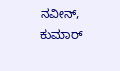ನವೀನ್, ಕುಮಾರ್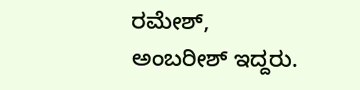ರಮೇಶ್, ಅಂಬರೀಶ್ ಇದ್ದರು.